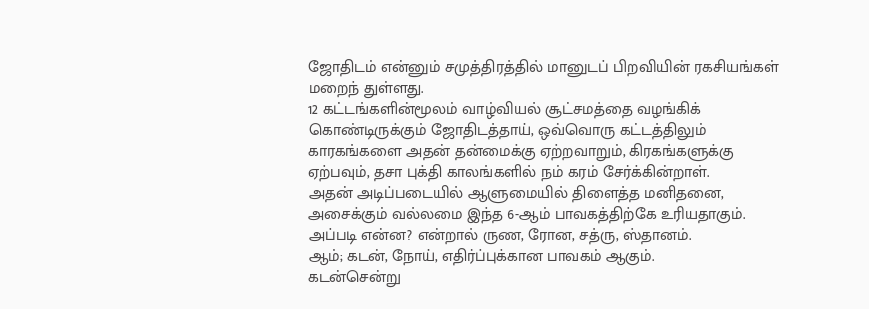ஜோதிடம் என்னும் சமுத்திரத்தில் மானுடப் பிறவியின் ரகசியங்கள் மறைந் துள்ளது.
12 கட்டங்களின்மூலம் வாழ்வியல் சூட்சமத்தை வழங்கிக் கொண்டிருக்கும் ஜோதிடத்தாய், ஒவ்வொரு கட்டத்திலும் காரகங்களை அதன் தன்மைக்கு ஏற்றவாறும், கிரகங்களுக்கு ஏற்பவும், தசா புக்தி காலங்களில் நம் கரம் சேர்க்கின்றாள்.
அதன் அடிப்படையில் ஆளுமையில் திளைத்த மனிதனை, அசைக்கும் வல்லமை இந்த 6-ஆம் பாவகத்திற்கே உரியதாகும்.
அப்படி என்ன? என்றால் ருண, ரோன, சத்ரு, ஸ்தானம்.
ஆம்; கடன், நோய், எதிர்ப்புக்கான பாவகம் ஆகும்.
கடன்சென்று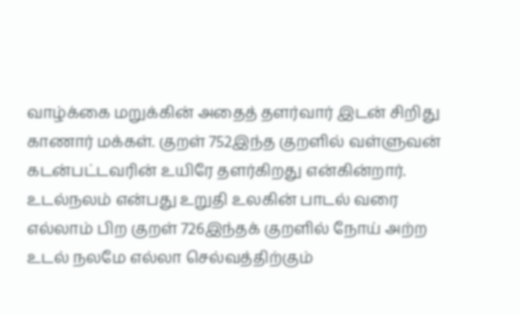வாழ்க்கை மறுக்கின் அதைத் தளர்வார் இடன் சிறிது காணார் மக்கள். குறள் 752இந்த குறளில் வள்ளுவன் கடன்பட்டவரின் உயிரே தளர்கிறது என்கின்றார்.
உடல்நலம் என்பது உறுதி உலகின் பாடல் வரை எல்லாம் பிற குறள் 726இந்தக் குறளில் நோய் அற்ற உடல் நலமே எல்லா செல்வத்திற்கும்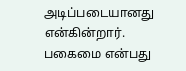அடிப்படையானது என்கின்றார்.
பகைமை என்பது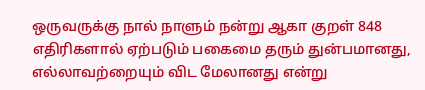ஒருவருக்கு நால் நாளும் நன்று ஆகா குறள் 848 எதிரிகளால் ஏற்படும் பகைமை தரும் துன்பமானது, எல்லாவற்றையும் விட மேலானது என்று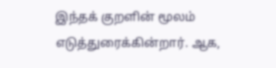இந்தக் குறளின் மூலம் எடுத்துரைக்கின்றார். ஆக,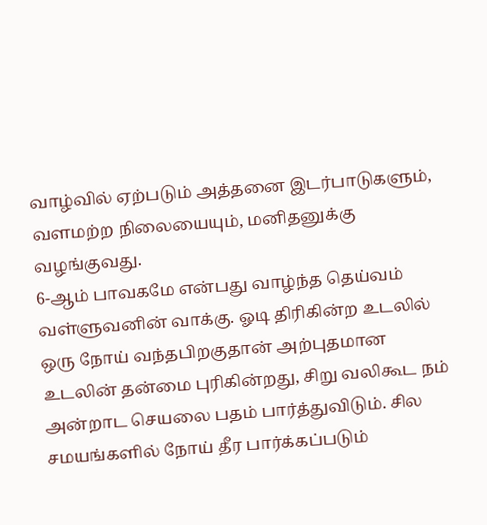வாழ்வில் ஏற்படும் அத்தனை இடர்பாடுகளும், வளமற்ற நிலையையும், மனிதனுக்கு வழங்குவது.
6-ஆம் பாவகமே என்பது வாழ்ந்த தெய்வம் வள்ளுவனின் வாக்கு. ஓடி திரிகின்ற உடலில் ஒரு நோய் வந்தபிறகுதான் அற்புதமான உடலின் தன்மை புரிகின்றது, சிறு வலிகூட நம் அன்றாட செயலை பதம் பார்த்துவிடும். சில சமயங்களில் நோய் தீர பார்க்கப்படும்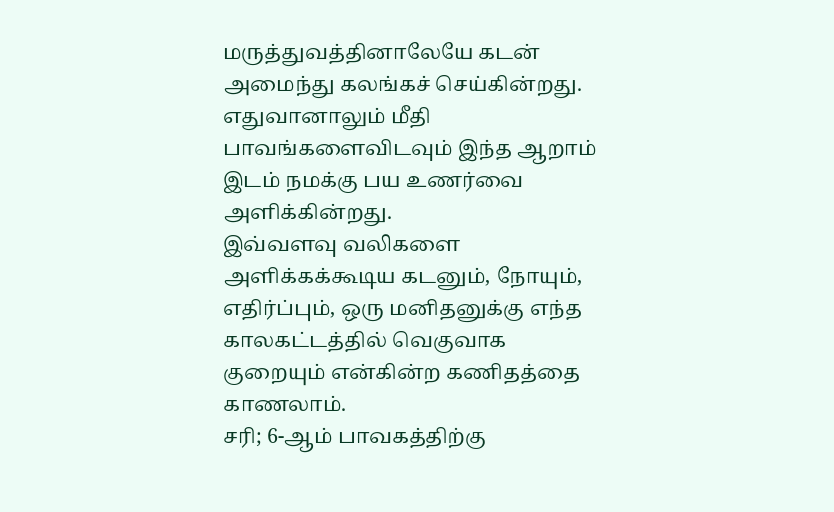மருத்துவத்தினாலேயே கடன் அமைந்து கலங்கச் செய்கின்றது. எதுவானாலும் மீதி பாவங்களைவிடவும் இந்த ஆறாம் இடம் நமக்கு பய உணர்வை அளிக்கின்றது.
இவ்வளவு வலிகளை அளிக்கக்கூடிய கடனும், நோயும், எதிர்ப்பும், ஒரு மனிதனுக்கு எந்த காலகட்டத்தில் வெகுவாக குறையும் என்கின்ற கணிதத்தை காணலாம்.
சரி; 6-ஆம் பாவகத்திற்கு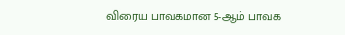விரைய பாவகமான 5-ஆம் பாவக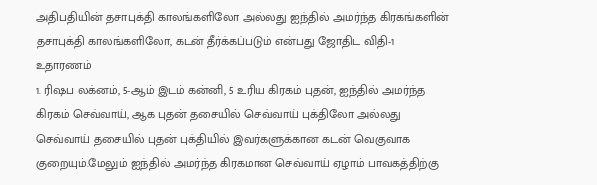அதிபதியின் தசாபுக்தி காலங்களிலோ அல்லது ஐந்தில் அமர்ந்த கிரகங்களின் தசாபுக்தி காலங்களிலோ, கடன் தீர்க்கப்படும் என்பது ஜோதிட விதி-1
உதாரணம்
1. ரிஷப லக்னம், 5-ஆம் இடம் கன்னி, 5 உரிய கிரகம் புதன், ஐந்தில் அமர்ந்த கிரகம் செவ்வாய், ஆக புதன் தசையில் செவ்வாய் புக்திலோ அல்லது செவ்வாய் தசையில் புதன் புக்தியில் இவர்களுக்கான கடன் வெகுவாக குறையும்.மேலும் ஐந்தில் அமர்ந்த கிரகமான செவ்வாய் ஏழாம் பாவகத்திற்கு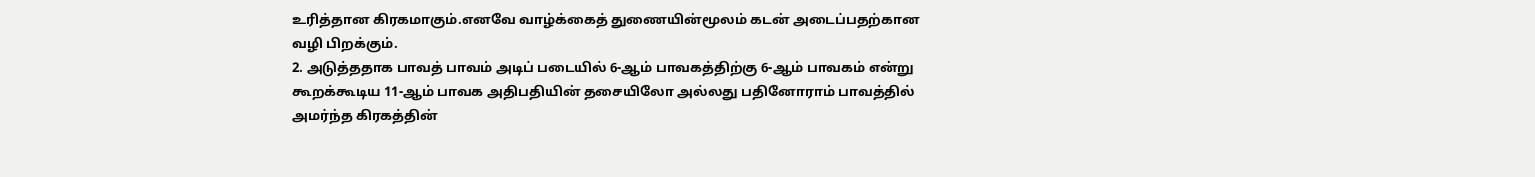உரித்தான கிரகமாகும்.எனவே வாழ்க்கைத் துணையின்மூலம் கடன் அடைப்பதற்கான வழி பிறக்கும்.
2. அடுத்ததாக பாவத் பாவம் அடிப் படையில் 6-ஆம் பாவகத்திற்கு 6-ஆம் பாவகம் என்று கூறக்கூடிய 11-ஆம் பாவக அதிபதியின் தசையிலோ அல்லது பதினோராம் பாவத்தில் அமர்ந்த கிரகத்தின்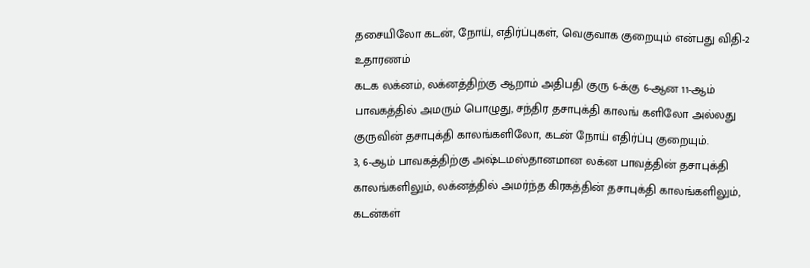தசையிலோ கடன், நோய், எதிர்ப்புகள், வெகுவாக குறையும் என்பது விதி-2
உதாரணம்
கடக லக்னம், லக்னத்திற்கு ஆறாம் அதிபதி குரு 6-க்கு 6-ஆன 11-ஆம் பாவகத்தில் அமரும் பொழுது, சந்திர தசாபுக்தி காலங் களிலோ அல்லது குருவின் தசாபுக்தி காலங்களிலோ, கடன் நோய் எதிர்ப்பு குறையும்.
3, 6-ஆம் பாவகத்திற்கு அஷ்டமஸ்தானமான லக்ன பாவத்தின் தசாபுக்தி காலங்களிலும், லக்னத்தில் அமர்ந்த கிரகத்தின் தசாபுக்தி காலங்களிலும், கடன்கள்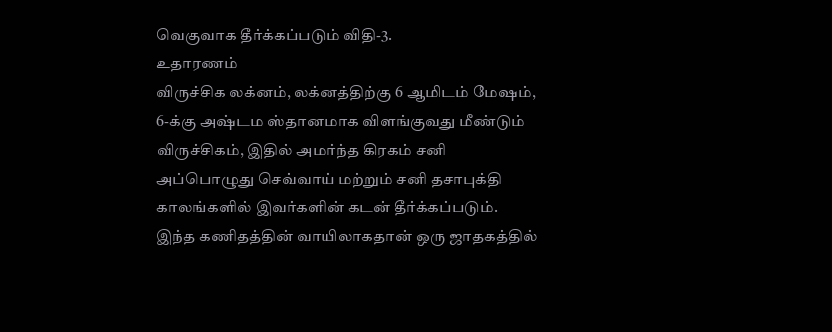வெகுவாக தீர்க்கப்படும் விதி-3.
உதாரணம்
விருச்சிக லக்னம், லக்னத்திற்கு 6 ஆமிடம் மேஷம், 6-க்கு அஷ்டம ஸ்தானமாக விளங்குவது மீண்டும் விருச்சிகம், இதில் அமர்ந்த கிரகம் சனி அப்பொழுது செவ்வாய் மற்றும் சனி தசாபுக்தி காலங்களில் இவர்களின் கடன் தீர்க்கப்படும்.
இந்த கணிதத்தின் வாயிலாகதான் ஒரு ஜாதகத்தில்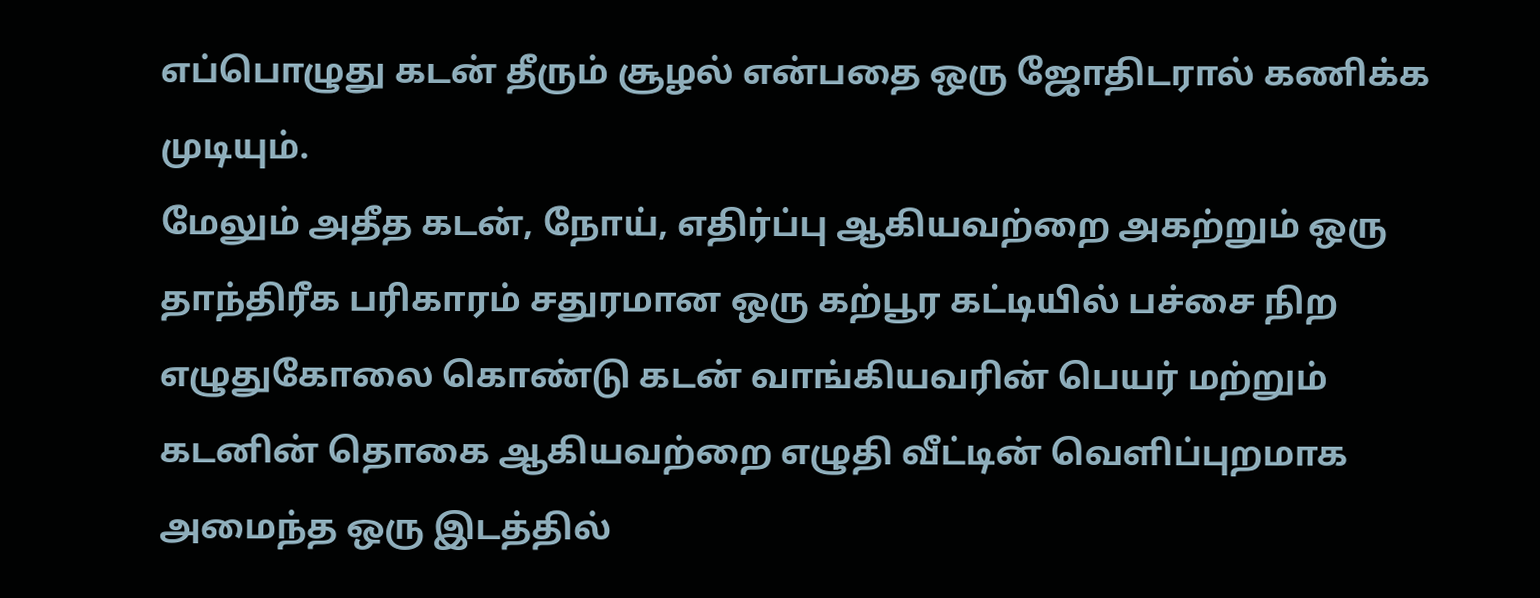எப்பொழுது கடன் தீரும் சூழல் என்பதை ஒரு ஜோதிடரால் கணிக்க முடியும்.
மேலும் அதீத கடன், நோய், எதிர்ப்பு ஆகியவற்றை அகற்றும் ஒரு தாந்திரீக பரிகாரம் சதுரமான ஒரு கற்பூர கட்டியில் பச்சை நிற எழுதுகோலை கொண்டு கடன் வாங்கியவரின் பெயர் மற்றும் கடனின் தொகை ஆகியவற்றை எழுதி வீட்டின் வெளிப்புறமாக அமைந்த ஒரு இடத்தில்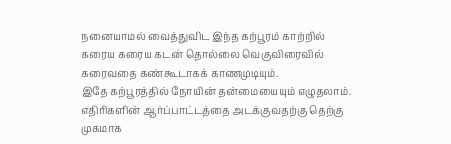நனையாமல் வைத்துவிட இந்த கற்பூரம் காற்றில் கரைய கரைய கடன் தொல்லை வெகுவிரைவில் கரைவதை கண்கூடாகக் காணமுடியும்.
இதே கற்பூரத்தில் நோயின் தன்மையையும் எழுதலாம்.
எதிரிகளின் ஆர்ப்பாட்டத்தை அடக்குவதற்கு தெற்கு முகமாக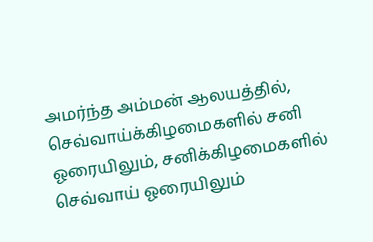அமர்ந்த அம்மன் ஆலயத்தில், செவ்வாய்க்கிழமைகளில் சனி ஓரையிலும், சனிக்கிழமைகளில் செவ்வாய் ஓரையிலும்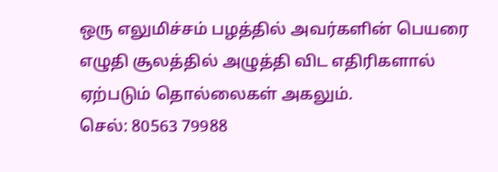ஒரு எலுமிச்சம் பழத்தில் அவர்களின் பெயரை எழுதி சூலத்தில் அழுத்தி விட எதிரிகளால் ஏற்படும் தொல்லைகள் அகலும்.
செல்: 80563 79988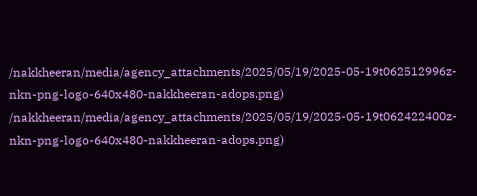/nakkheeran/media/agency_attachments/2025/05/19/2025-05-19t062512996z-nkn-png-logo-640x480-nakkheeran-adops.png)
/nakkheeran/media/agency_attachments/2025/05/19/2025-05-19t062422400z-nkn-png-logo-640x480-nakkheeran-adops.png)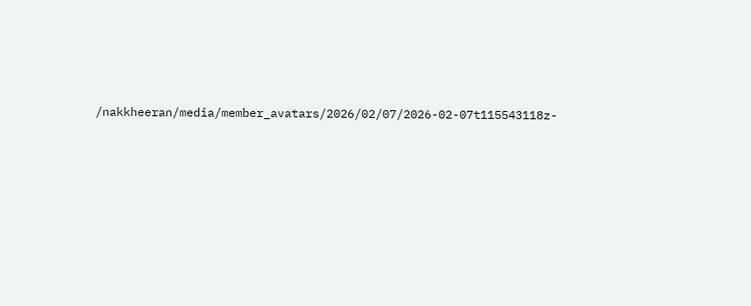/nakkheeran/media/member_avatars/2026/02/07/2026-02-07t115543118z-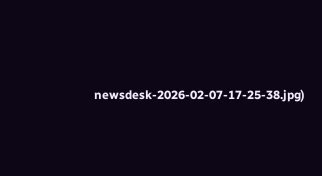newsdesk-2026-02-07-17-25-38.jpg)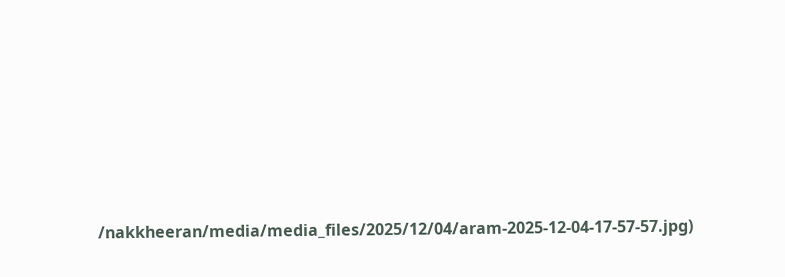/nakkheeran/media/media_files/2025/12/04/aram-2025-12-04-17-57-57.jpg)